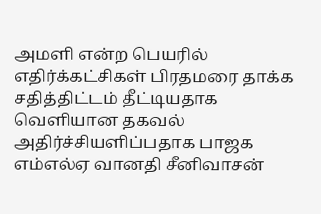அமளி என்ற பெயரில் எதிர்க்கட்சிகள் பிரதமரை தாக்க சதித்திட்டம் தீட்டியதாக வெளியான தகவல் அதிர்ச்சியளிப்பதாக பாஜக எம்எல்ஏ வானதி சீனிவாசன்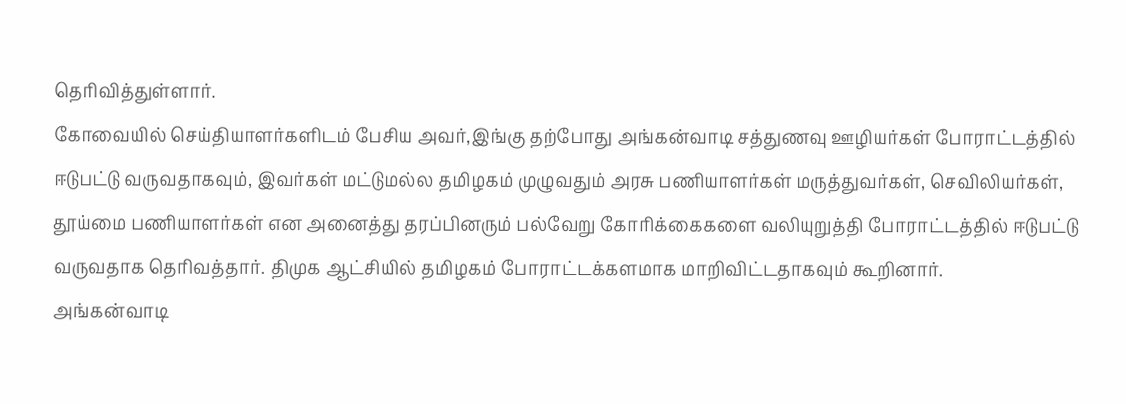தெரிவித்துள்ளார்.
கோவையில் செய்தியாளர்களிடம் பேசிய அவர்,இங்கு தற்போது அங்கன்வாடி சத்துணவு ஊழியர்கள் போராட்டத்தில் ஈடுபட்டு வருவதாகவும், இவர்கள் மட்டுமல்ல தமிழகம் முழுவதும் அரசு பணியாளர்கள் மருத்துவர்கள், செவிலியர்கள், தூய்மை பணியாளர்கள் என அனைத்து தரப்பினரும் பல்வேறு கோரிக்கைகளை வலியுறுத்தி போராட்டத்தில் ஈடுபட்டு வருவதாக தெரிவத்தார். திமுக ஆட்சியில் தமிழகம் போராட்டக்களமாக மாறிவிட்டதாகவும் கூறினார்.
அங்கன்வாடி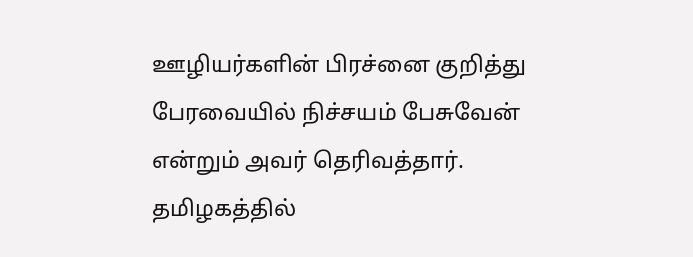ஊழியர்களின் பிரச்னை குறித்து பேரவையில் நிச்சயம் பேசுவேன் என்றும் அவர் தெரிவத்தார்.
தமிழகத்தில்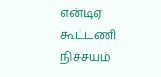என்டிஏ கூட்டணி நிச்சயம்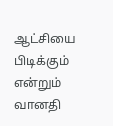ஆட்சியை பிடிக்கும் என்றும் வானதி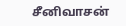சீனிவாசன்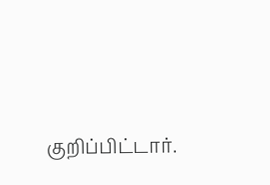குறிப்பிட்டார்.